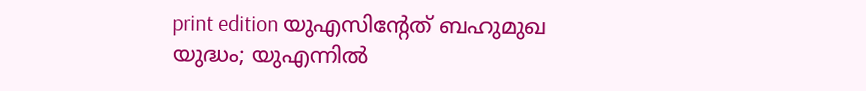print edition യുഎസിന്റേത് ബഹുമുഖ യുദ്ധം; യുഎന്നിൽ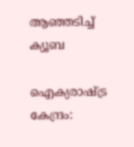ആഞ്ഞടിച്ച് ക്യൂബ

ഐക്യരാഷ്ട്ര കേന്ദ്രം: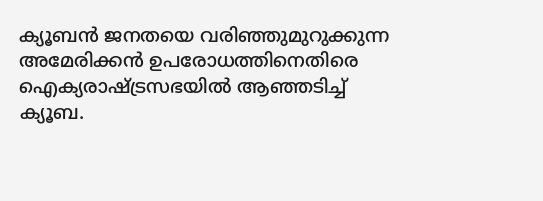ക്യൂബൻ ജനതയെ വരിഞ്ഞുമുറുക്കുന്ന അമേരിക്കൻ ഉപരോധത്തിനെതിരെ ഐക്യരാഷ്ട്രസഭയിൽ ആഞ്ഞടിച്ച് ക്യൂബ.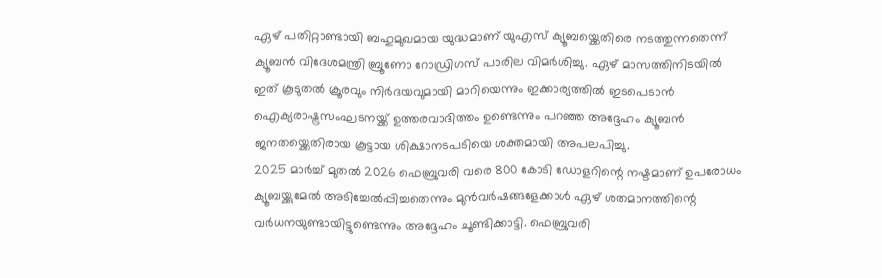ഏഴ് പതിറ്റാണ്ടായി ബഹുമുഖമായ യുദ്ധമാണ് യുഎസ് ക്യൂബയ്ക്കെതിരെ നടത്തുന്നതെന്ന് ക്യൂബൻ വിദേശമന്ത്രി ബ്രൂണോ റോഡ്രിഗസ് പാരില വിമർശിച്ചു. ഏഴ് മാസത്തിനിടയിൽ ഇത് കൂടുതൽ ക്രൂരവും നിർദയവുമായി മാറിയെന്നും ഇക്കാര്യത്തിൽ ഇടപെടാൻ ഐക്യരാഷ്ട്രസംഘടനയ്ക്ക് ഉത്തരവാദിത്തം ഉണ്ടെന്നും പറഞ്ഞ അദ്ദേഹം ക്യൂബൻ ജനതയ്ക്കെതിരായ കൂട്ടായ ശിക്ഷാനടപടിയെ ശക്തമായി അപലപിച്ചു.
2025 മാർച്ച് മുതൽ 2026 ഫെബ്രുവരി വരെ 800 കോടി ഡോളറിന്റെ നഷ്ടമാണ് ഉപരോധം ക്യൂബയ്ക്കുമേൽ അടിച്ചേൽപ്പിച്ചതെന്നും മുൻവർഷങ്ങളേക്കാൾ ഏഴ് ശതമാനത്തിന്റെ വർധനയുണ്ടായിട്ടുണ്ടെന്നും അദ്ദേഹം ചൂണ്ടിക്കാട്ടി. ഫെബ്രുവരി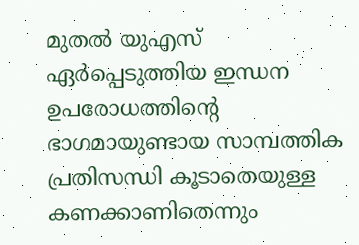മുതൽ യുഎസ് ഏർപ്പെടുത്തിയ ഇന്ധന ഉപരോധത്തിന്റെ ഭാഗമായുണ്ടായ സാമ്പത്തിക പ്രതിസന്ധി കൂടാതെയുള്ള കണക്കാണിതെന്നും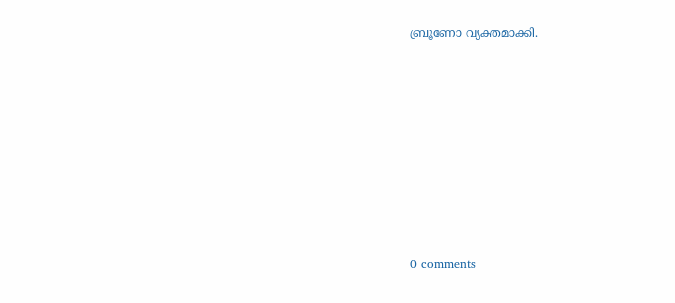ബ്രൂണോ വ്യക്തമാക്കി.










0 comments